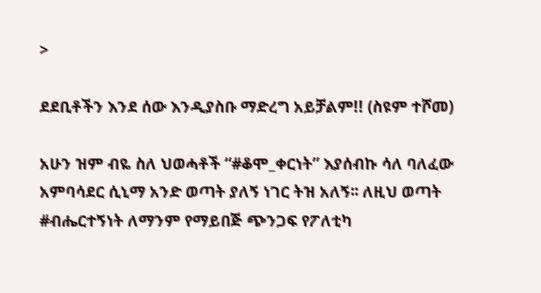>

ደደቢቶችን እንደ ሰው እንዲያስቡ ማድረግ አይቻልም!! (ስዩም ተሾመ)

አሁን ዝም ብዬ ስለ ህወሓቶች “#ቆሞ_ቀርነት” እያሰብኩ ሳለ ባለፈው አምባሳደር ሲኒማ አንድ ወጣት ያለኝ ነገር ትዝ አለኝ፡፡ ለዚህ ወጣት  #ብሔርተኝነት ለማንም የማይበጅ ጭንጋፍ የፖለቲካ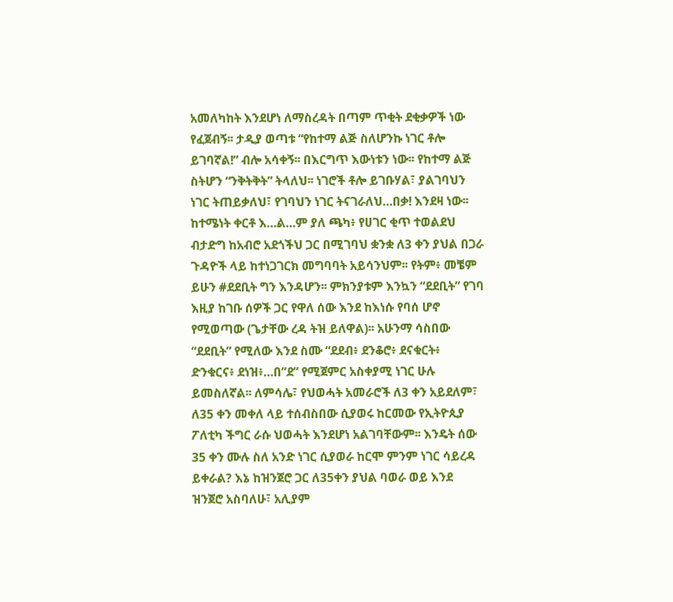አመለካከት እንደሆነ ለማስረዳት በጣም ጥቂት ደቂቃዎች ነው የፈጀብኝ፡፡ ታዲያ ወጣቱ “የከተማ ልጅ ስለሆንኩ ነገር ቶሎ ይገባኛል!” ብሎ አሳቀኝ፡፡ በእርግጥ እውነቱን ነው፡፡ የከተማ ልጅ ስትሆን “ንቅትቅት” ትላለህ፡፡ ነገሮች ቶሎ ይገቡሃል፣ ያልገባህን ነገር ትጠይቃለህ፣ የገባህን ነገር ትናገራለህ…በቃ! እንደዛ ነው፡፡ ከተሜነት ቀርቶ እ…ል…ም ያለ ጫካ፥ የሀገር ቂጥ ተወልደህ ብታድግ ከአብሮ አደጎችህ ጋር በሚገባህ ቋንቋ ለ3 ቀን ያህል በጋራ ጉዳዮች ላይ ከተነጋገርክ መግባባት አይሳንህም፡፡ የትም፥ መቼም ይሁን #ደደቢት ግን እንዳሆን፡፡ ምክንያቱም እንኳን “ደደቢት” የገባ እዚያ ከገቡ ሰዎች ጋር የዋለ ሰው እንደ ከእነሱ የባሰ ሆኖ የሚወጣው (ጌታቸው ረዳ ትዝ ይለዋል)፡፡ አሁንማ ሳስበው “ደደቢት” የሚለው እንደ ስሙ “ደደብ፥ ደንቆሮ፥ ደናቁርት፥ ድንቁርና፥ ደነዝ፥…በ”ደ” የሚጀምር አስቀያሚ ነገር ሁሉ ይመስለኛል፡፡ ለምሳሌ፣ የህወሓት አመራሮች ለ3 ቀን አይደለም፣ ለ35 ቀን መቀለ ላይ ተሰብስበው ሲያወሩ ከርመው የኢትዮጲያ ፖለቲካ ችግር ራሱ ህወሓት እንደሆነ አልገባቸውም፡፡ እንዴት ሰው 35 ቀን ሙሉ ስለ አንድ ነገር ሲያወራ ከርሞ ምንም ነገር ሳይረዳ ይቀራል? እኔ ከዝንጀሮ ጋር ለ35ቀን ያህል ባወራ ወይ እንደ ዝንጀሮ አስባለሁ፣ አሊያም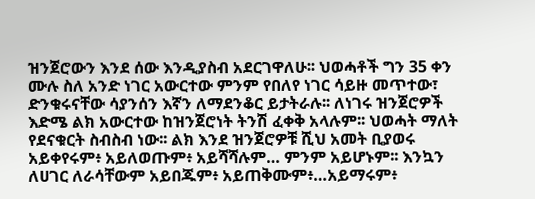ዝንጀሮውን እንደ ሰው እንዲያስብ አደርገዋለሁ፡፡ ህወሓቶች ግን 35 ቀን ሙሉ ስለ አንድ ነገር አውርተው ምንም የበለየ ነገር ሳይዙ መጥተው፣ ድንቁሩናቸው ሳያንሰን እኛን ለማደንቆር ይታትራሉ፡፡ ለነገሩ ዝንጀሮዎች እድሜ ልክ አውርተው ከዝንጀሮነት ትንሽ ፈቀቅ አላሉም፡፡ ህወሓት ማለት የደናቁርት ስብስብ ነው፡፡ ልክ እንደ ዝንጀሮዎቹ ሺህ አመት ቢያወሩ አይቀየሩም፥ አይለወጡም፥ አይሻሻሉም… ምንም አይሆኑም፡፡ እንኳን ለሀገር ለራሳቸውም አይበጁም፥ አይጠቅሙም፥…አይማሩም፥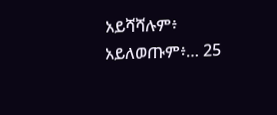አይሻሻሉም፥ አይለወጡም፥… 25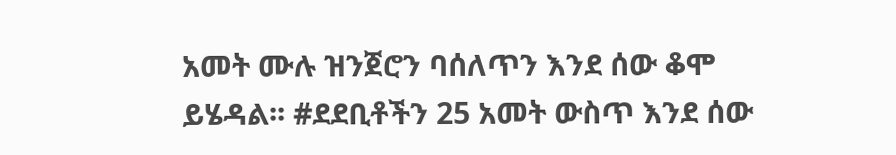አመት ሙሉ ዝንጀሮን ባሰለጥን እንደ ሰው ቆሞ ይሄዳል፡፡ #ደደቢቶችን 25 አመት ውስጥ እንደ ሰው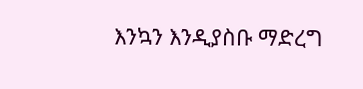እንኳን እንዲያስቡ ማድረግ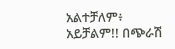አልተቻለም፥ አይቻልም!! በጭራሽ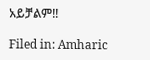አይቻልም!!

Filed in: Amharic